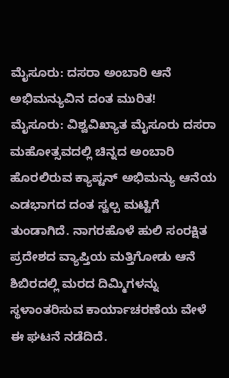ಮೈಸೂರು: ದಸರಾ ಅಂಬಾರಿ ಆನೆ ಅಭಿಮನ್ಯುವಿನ ದಂತ ಮುರಿತ!
ಮೈಸೂರು: ವಿಶ್ವವಿಖ್ಯಾತ ಮೈಸೂರು ದಸರಾ ಮಹೋತ್ಸವದಲ್ಲಿ ಚಿನ್ನದ ಅಂಬಾರಿ ಹೊರಲಿರುವ ಕ್ಯಾಪ್ಟನ್ ಅಭಿಮನ್ಯು ಆನೆಯ ಎಡಭಾಗದ ದಂತ ಸ್ವಲ್ಪ ಮಟ್ಟಿಗೆ ತುಂಡಾಗಿದೆ. ನಾಗರಹೊಳೆ ಹುಲಿ ಸಂರಕ್ಷಿತ ಪ್ರದೇಶದ ವ್ಯಾಪ್ತಿಯ ಮತ್ತಿಗೋಡು ಆನೆ ಶಿಬಿರದಲ್ಲಿ ಮರದ ದಿಮ್ಮಿಗಳನ್ನು ಸ್ಥಳಾಂತರಿಸುವ ಕಾರ್ಯಾಚರಣೆಯ ವೇಳೆ ಈ ಘಟನೆ ನಡೆದಿದೆ.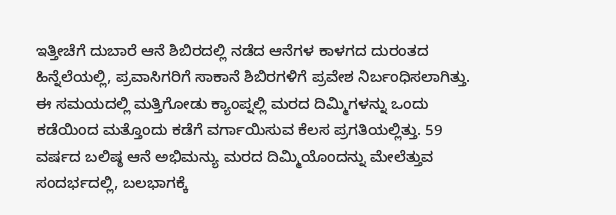ಇತ್ತೀಚೆಗೆ ದುಬಾರೆ ಆನೆ ಶಿಬಿರದಲ್ಲಿ ನಡೆದ ಆನೆಗಳ ಕಾಳಗದ ದುರಂತದ ಹಿನ್ನೆಲೆಯಲ್ಲಿ, ಪ್ರವಾಸಿಗರಿಗೆ ಸಾಕಾನೆ ಶಿಬಿರಗಳಿಗೆ ಪ್ರವೇಶ ನಿರ್ಬಂಧಿಸಲಾಗಿತ್ತು. ಈ ಸಮಯದಲ್ಲಿ ಮತ್ತಿಗೋಡು ಕ್ಯಾಂಪ್ನಲ್ಲಿ ಮರದ ದಿಮ್ಮಿಗಳನ್ನು ಒಂದು ಕಡೆಯಿಂದ ಮತ್ತೊಂದು ಕಡೆಗೆ ವರ್ಗಾಯಿಸುವ ಕೆಲಸ ಪ್ರಗತಿಯಲ್ಲಿತ್ತು. 59 ವರ್ಷದ ಬಲಿಷ್ಠ ಆನೆ ಅಭಿಮನ್ಯು ಮರದ ದಿಮ್ಮಿಯೊಂದನ್ನು ಮೇಲೆತ್ತುವ ಸಂದರ್ಭದಲ್ಲಿ, ಬಲಭಾಗಕ್ಕೆ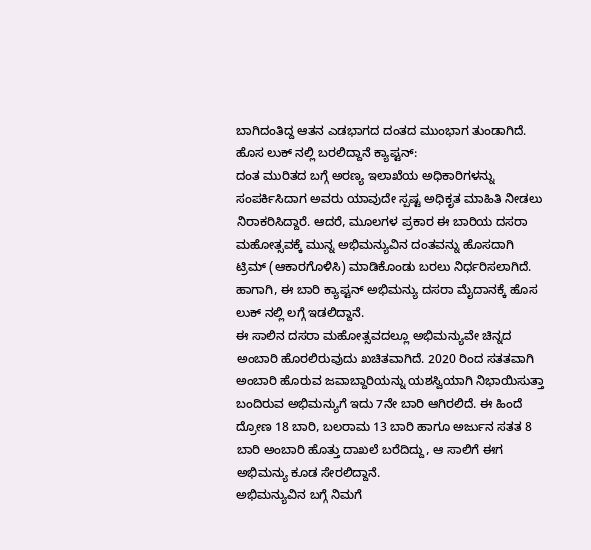ಬಾಗಿದಂತಿದ್ದ ಆತನ ಎಡಭಾಗದ ದಂತದ ಮುಂಭಾಗ ತುಂಡಾಗಿದೆ.
ಹೊಸ ಲುಕ್ ನಲ್ಲಿ ಬರಲಿದ್ದಾನೆ ಕ್ಯಾಪ್ಟನ್:
ದಂತ ಮುರಿತದ ಬಗ್ಗೆ ಅರಣ್ಯ ಇಲಾಖೆಯ ಅಧಿಕಾರಿಗಳನ್ನು ಸಂಪರ್ಕಿಸಿದಾಗ ಅವರು ಯಾವುದೇ ಸ್ಪಷ್ಟ ಅಧಿಕೃತ ಮಾಹಿತಿ ನೀಡಲು ನಿರಾಕರಿಸಿದ್ದಾರೆ. ಆದರೆ, ಮೂಲಗಳ ಪ್ರಕಾರ ಈ ಬಾರಿಯ ದಸರಾ ಮಹೋತ್ಸವಕ್ಕೆ ಮುನ್ನ ಅಭಿಮನ್ಯುವಿನ ದಂತವನ್ನು ಹೊಸದಾಗಿ ಟ್ರಿಮ್ (ಆಕಾರಗೊಳಿಸಿ) ಮಾಡಿಕೊಂಡು ಬರಲು ನಿರ್ಧರಿಸಲಾಗಿದೆ. ಹಾಗಾಗಿ, ಈ ಬಾರಿ ಕ್ಯಾಪ್ಟನ್ ಅಭಿಮನ್ಯು ದಸರಾ ಮೈದಾನಕ್ಕೆ ಹೊಸ ಲುಕ್ ನಲ್ಲಿ ಲಗ್ಗೆ ಇಡಲಿದ್ದಾನೆ.
ಈ ಸಾಲಿನ ದಸರಾ ಮಹೋತ್ಸವದಲ್ಲೂ ಅಭಿಮನ್ಯುವೇ ಚಿನ್ನದ ಅಂಬಾರಿ ಹೊರಲಿರುವುದು ಖಚಿತವಾಗಿದೆ. 2020 ರಿಂದ ಸತತವಾಗಿ ಅಂಬಾರಿ ಹೊರುವ ಜವಾಬ್ದಾರಿಯನ್ನು ಯಶಸ್ವಿಯಾಗಿ ನಿಭಾಯಿಸುತ್ತಾ ಬಂದಿರುವ ಅಭಿಮನ್ಯುಗೆ ಇದು 7ನೇ ಬಾರಿ ಆಗಿರಲಿದೆ. ಈ ಹಿಂದೆ ದ್ರೋಣ 18 ಬಾರಿ, ಬಲರಾಮ 13 ಬಾರಿ ಹಾಗೂ ಅರ್ಜುನ ಸತತ 8 ಬಾರಿ ಅಂಬಾರಿ ಹೊತ್ತು ದಾಖಲೆ ಬರೆದಿದ್ದು, ಆ ಸಾಲಿಗೆ ಈಗ ಅಭಿಮನ್ಯು ಕೂಡ ಸೇರಲಿದ್ದಾನೆ.
ಅಭಿಮನ್ಯುವಿನ ಬಗ್ಗೆ ನಿಮಗೆ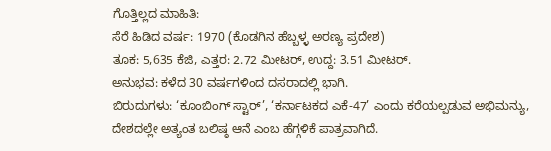ಗೊತ್ತಿಲ್ಲದ ಮಾಹಿತಿ:
ಸೆರೆ ಹಿಡಿದ ವರ್ಷ: 1970 (ಕೊಡಗಿನ ಹೆಬ್ಬಳ್ಳ ಅರಣ್ಯ ಪ್ರದೇಶ)
ತೂಕ: 5,635 ಕೆಜಿ, ಎತ್ತರ: 2.72 ಮೀಟರ್, ಉದ್ದ: 3.51 ಮೀಟರ್.
ಅನುಭವ: ಕಳೆದ 30 ವರ್ಷಗಳಿಂದ ದಸರಾದಲ್ಲಿ ಭಾಗಿ.
ಬಿರುದುಗಳು: ‘ಕೂಂಬಿಂಗ್ ಸ್ಟಾರ್’, ‘ಕರ್ನಾಟಕದ ಎಕೆ-47’ ಎಂದು ಕರೆಯಲ್ಪಡುವ ಅಭಿಮನ್ಯು, ದೇಶದಲ್ಲೇ ಅತ್ಯಂತ ಬಲಿಷ್ಠ ಆನೆ ಎಂಬ ಹೆಗ್ಗಳಿಕೆ ಪಾತ್ರವಾಗಿದೆ.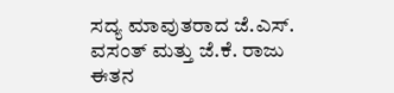ಸದ್ಯ ಮಾವುತರಾದ ಜೆ.ಎಸ್. ವಸಂತ್ ಮತ್ತು ಜೆ.ಕೆ. ರಾಜು ಈತನ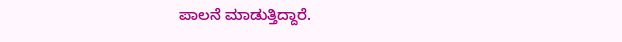ಪಾಲನೆ ಮಾಡುತ್ತಿದ್ದಾರೆ.